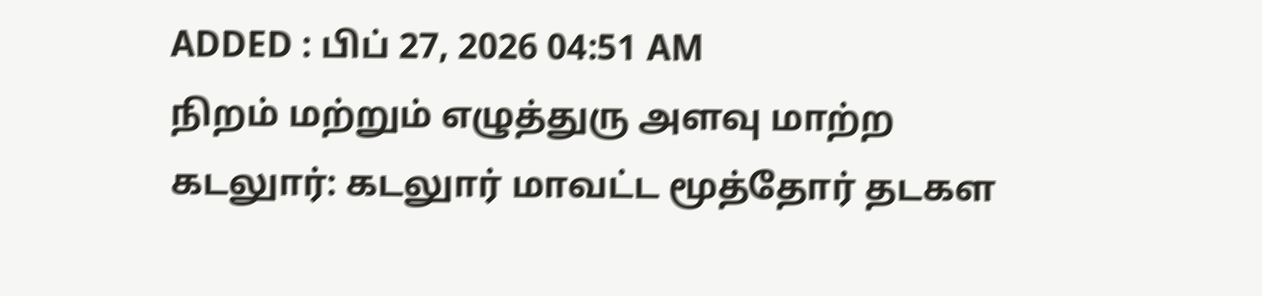ADDED : பிப் 27, 2026 04:51 AM
நிறம் மற்றும் எழுத்துரு அளவு மாற்ற
கடலுார்: கடலுார் மாவட்ட மூத்தோர் தடகள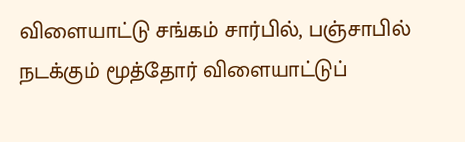விளையாட்டு சங்கம் சார்பில், பஞ்சாபில் நடக்கும் மூத்தோர் விளையாட்டுப்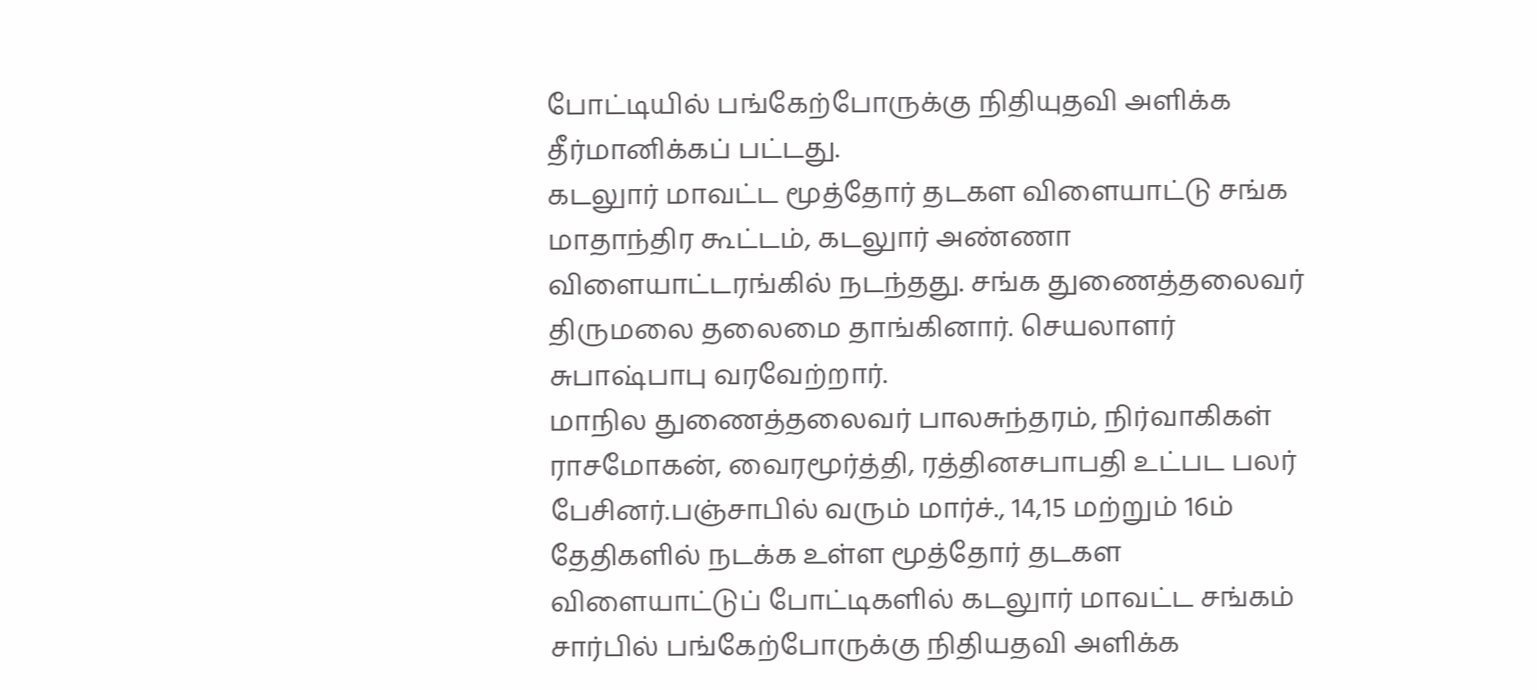போட்டியில் பங்கேற்போருக்கு நிதியுதவி அளிக்க தீர்மானிக்கப் பட்டது.
கடலுார் மாவட்ட மூத்தோர் தடகள விளையாட்டு சங்க மாதாந்திர கூட்டம், கடலுார் அண்ணா விளையாட்டரங்கில் நடந்தது. சங்க துணைத்தலைவர் திருமலை தலைமை தாங்கினார். செயலாளர் சுபாஷ்பாபு வரவேற்றார்.
மாநில துணைத்தலைவர் பாலசுந்தரம், நிர்வாகிகள் ராசமோகன், வைரமூர்த்தி, ரத்தினசபாபதி உட்பட பலர் பேசினர்.பஞ்சாபில் வரும் மார்ச்., 14,15 மற்றும் 16ம் தேதிகளில் நடக்க உள்ள மூத்தோர் தடகள விளையாட்டுப் போட்டிகளில் கடலுார் மாவட்ட சங்கம் சார்பில் பங்கேற்போருக்கு நிதியதவி அளிக்க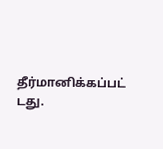தீர்மானிக்கப்பட் டது.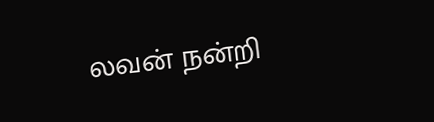லவன் நன்றி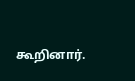கூறினார்.